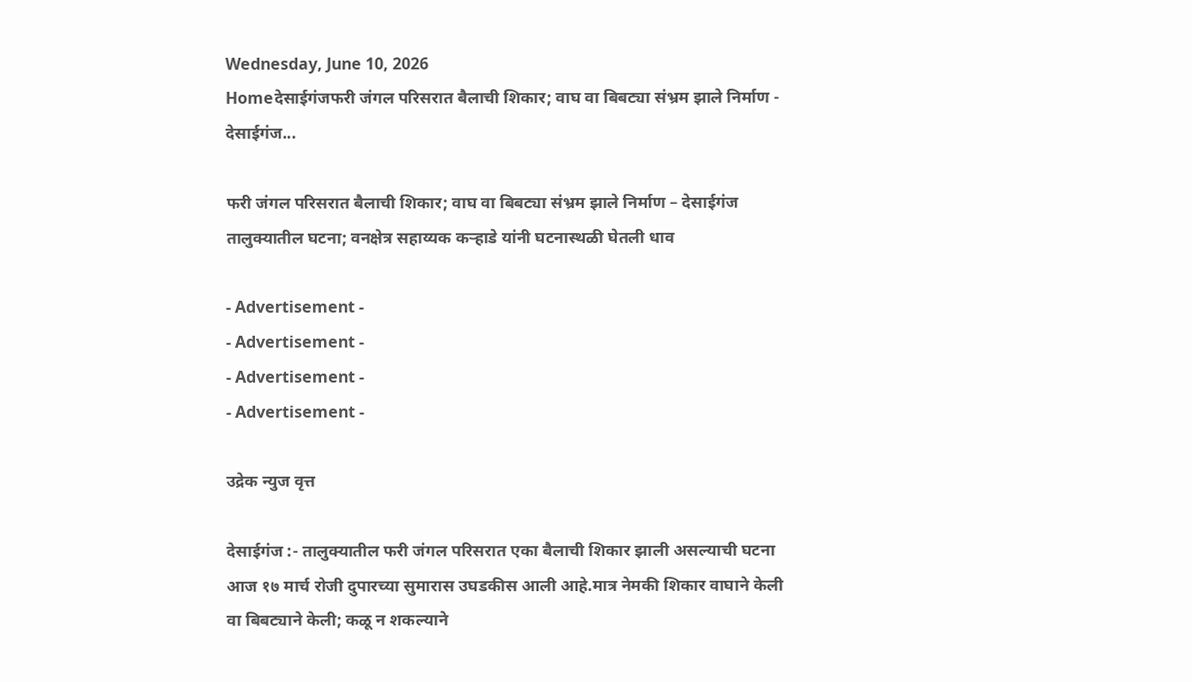Wednesday, June 10, 2026
Homeदेसाईगंजफरी जंगल परिसरात बैलाची शिकार; वाघ वा बिबट्या संभ्रम झाले निर्माण - देसाईगंज...

फरी जंगल परिसरात बैलाची शिकार; वाघ वा बिबट्या संभ्रम झाले निर्माण – देसाईगंज तालुक्यातील घटना; वनक्षेत्र सहाय्यक कऱ्हाडे यांनी घटनास्थळी घेतली धाव

- Advertisement -
- Advertisement -
- Advertisement -
- Advertisement -

उद्रेक न्युज वृत्त

देसाईगंज :- तालुक्यातील फरी जंगल परिसरात एका बैलाची शिकार झाली असल्याची घटना आज १७ मार्च रोजी दुपारच्या सुमारास उघडकीस आली आहे.मात्र नेमकी शिकार वाघाने केली वा बिबट्याने केली; कळू न शकल्याने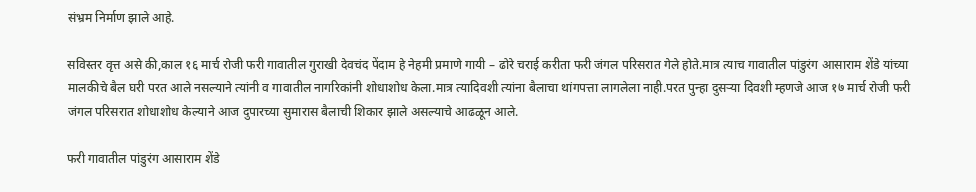संभ्रम निर्माण झाले आहे.

सविस्तर वृत्त असे की,काल १६ मार्च रोजी फरी गावातील गुराखी देवचंद पेंदाम हे नेहमी प्रमाणे गायी – ढोरे चराई करीता फरी जंगल परिसरात गेले होते.मात्र त्याच गावातील पांडुरंग आसाराम शेंडे यांच्या मालकीचे बैल घरी परत आले नसल्याने त्यांनी व गावातील नागरिकांनी शोधाशोध केला.मात्र त्यादिवशी त्यांना बैलाचा थांगपत्ता लागलेला नाही.परत पुन्हा दुसऱ्या दिवशी म्हणजे आज १७ मार्च रोजी फरी जंगल परिसरात शोधाशोध केल्याने आज दुपारच्या सुमारास बैलाची शिकार झाले असल्याचे आढळून आले.

फरी गावातील पांडुरंग आसाराम शेंडे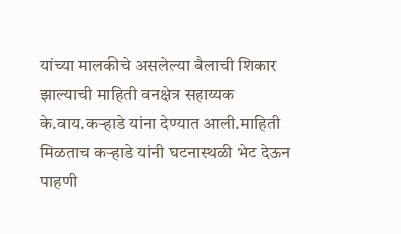यांच्या मालकीचे असलेल्या बैलाची शिकार झाल्याची माहिती वनक्षेत्र सहाय्यक के.वाय.कऱ्हाडे यांना देण्यात आली.माहिती मिळताच कऱ्हाडे यांनी घटनास्थळी भेट देऊन पाहणी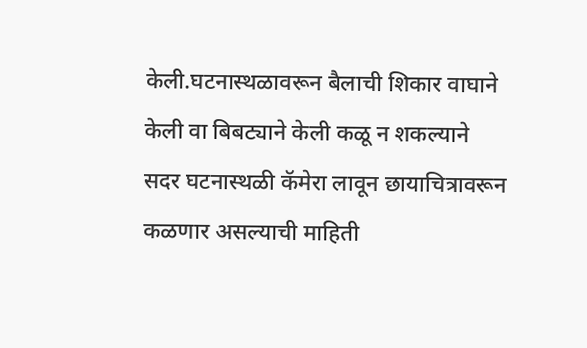केली.घटनास्थळावरून बैलाची शिकार वाघाने केली वा बिबट्याने केली कळू न शकल्याने सदर घटनास्थळी कॅमेरा लावून छायाचित्रावरून कळणार असल्याची माहिती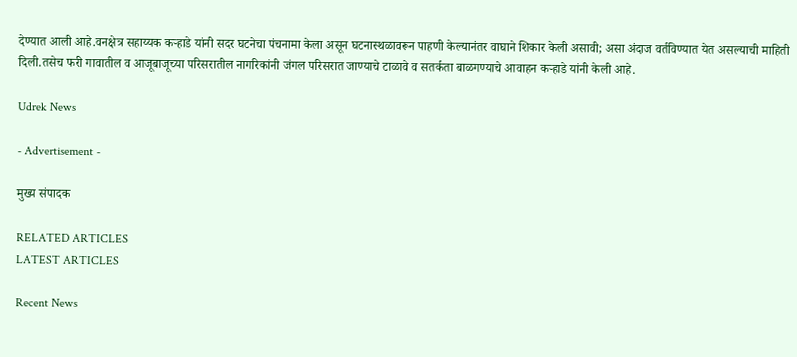देण्यात आली आहे.वनक्षेत्र सहाय्यक कऱ्हाडे यांनी सदर घटनेचा पंचनामा केला असून घटनास्थळावरून पाहणी केल्यानंतर वाघाने शिकार केली असावी; असा अंदाज वर्तविण्यात येत असल्याची माहिती दिली.तसेच फरी गावातील व आजूबाजूच्या परिसरातील नागरिकांनी जंगल परिसरात जाण्याचे टाळावे व सतर्कता बाळगण्याचे आवाहन कऱ्हाडे यांनी केली आहे.

Udrek News

- Advertisement -

मुख्य संपादक

RELATED ARTICLES
LATEST ARTICLES

Recent News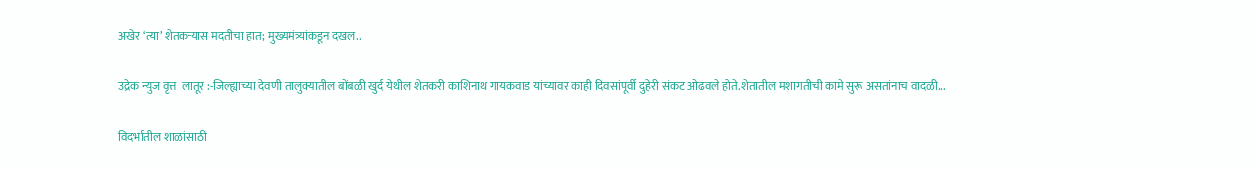अखेर ‘त्या’ शेतकऱ्यास मदतीचा हात; मुख्यमंत्र्यांकडून दखल..

उद्रेक न्युज वृत्त  लातूर :-जिल्ह्याच्या देवणी तालुक्यातील बोंबळी खुर्द येथील शेतकरी काशिनाथ गायकवाड यांच्यावर काही दिवसांपूर्वी दुहेरी संकट ओढवले होते.शेतातील मशागतीची कामे सुरू असतांनाच वादळी...

विदर्भातील शाळांसाठी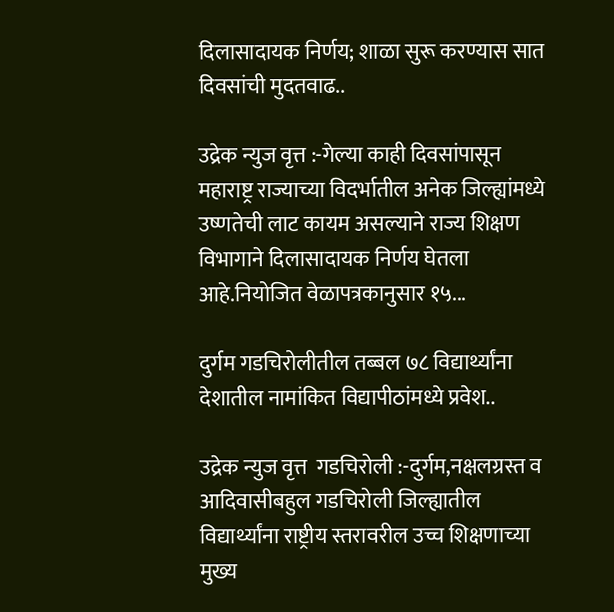दिलासादायक निर्णय; शाळा सुरू करण्यास सात दिवसांची मुदतवाढ..

उद्रेक न्युज वृत्त :-गेल्या काही दिवसांपासून महाराष्ट्र राज्याच्या विदर्भातील अनेक जिल्ह्यांमध्ये उष्णतेची लाट कायम असल्याने राज्य शिक्षण विभागाने दिलासादायक निर्णय घेतला आहे.नियोजित वेळापत्रकानुसार १५...

दुर्गम गडचिरोलीतील तब्बल ७८ विद्यार्थ्यांना देशातील नामांकित विद्यापीठांमध्ये प्रवेश..

उद्रेक न्युज वृत्त  गडचिरोली :-दुर्गम,नक्षलग्रस्त व आदिवासीबहुल गडचिरोली जिल्ह्यातील विद्यार्थ्यांना राष्ट्रीय स्तरावरील उच्च शिक्षणाच्या मुख्य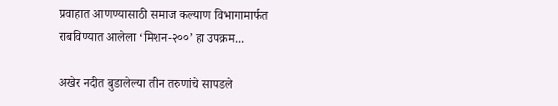प्रवाहात आणण्यासाठी समाज कल्याण विभागामार्फत राबविण्यात आलेला ‘मिशन-२००’ हा उपक्रम...

अखेर नदीत बुडालेल्या तीन तरुणांचे सापडले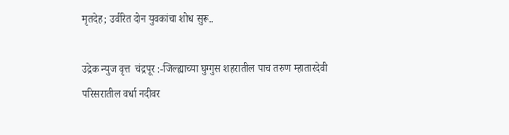मृतदेह; उर्वरित दोन युवकांचा शोध सुरू..

उद्रेक न्युज वृत्त  चंद्रपूर :-जिल्ह्याच्या घुग्गुस शहरातील पाच तरुण म्हातारदेवी परिसरातील वर्धा नदीवर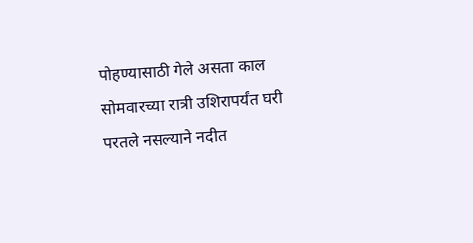पोहण्यासाठी गेले असता काल सोमवारच्या रात्री उशिरापर्यंत घरी परतले नसल्याने नदीत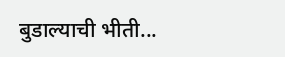बुडाल्याची भीती...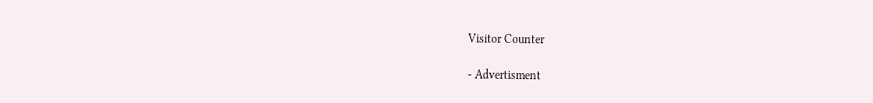Visitor Counter

- Advertisment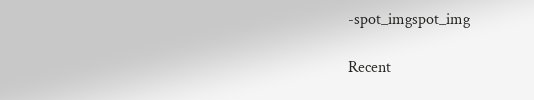-spot_imgspot_img

Recent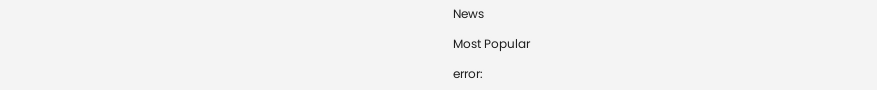News

Most Popular

error: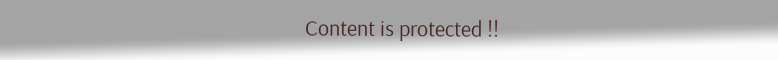Content is protected !!